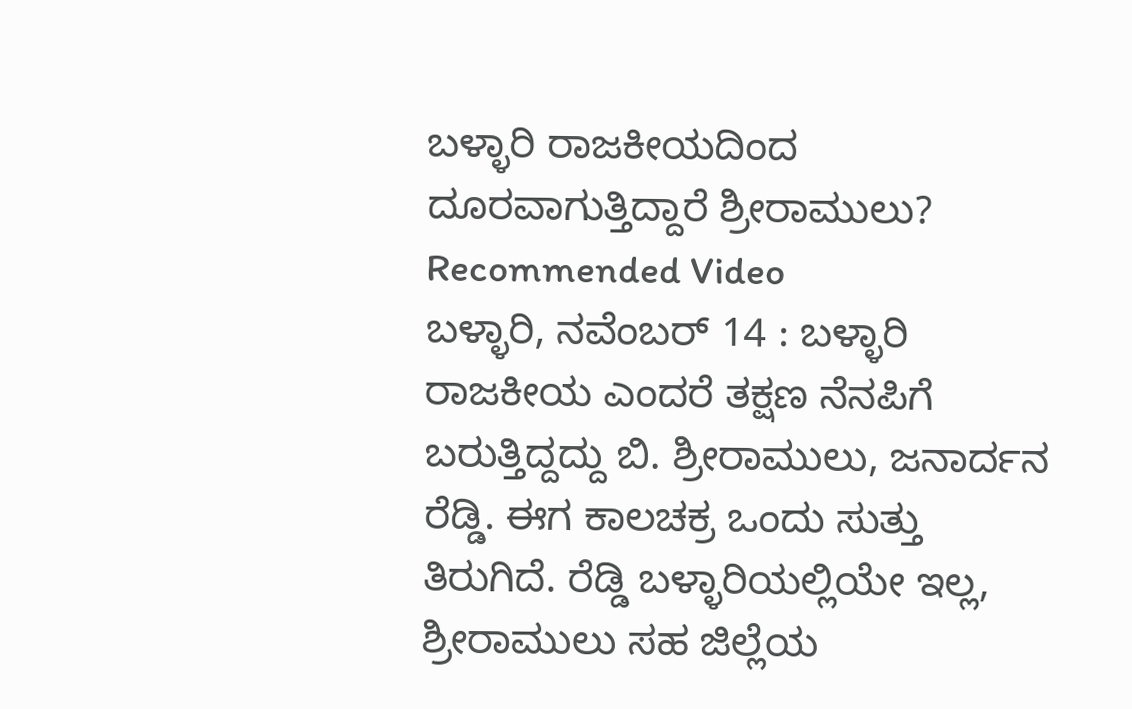ಬಳ್ಳಾರಿ ರಾಜಕೀಯದಿಂದ ದೂರವಾಗುತ್ತಿದ್ದಾರೆ ಶ್ರೀರಾಮುಲು?
Recommended Video
ಬಳ್ಳಾರಿ, ನವೆಂಬರ್ 14 : ಬಳ್ಳಾರಿ ರಾಜಕೀಯ ಎಂದರೆ ತಕ್ಷಣ ನೆನಪಿಗೆ ಬರುತ್ತಿದ್ದದ್ದು ಬಿ. ಶ್ರೀರಾಮುಲು, ಜನಾರ್ದನ ರೆಡ್ಡಿ. ಈಗ ಕಾಲಚಕ್ರ ಒಂದು ಸುತ್ತು ತಿರುಗಿದೆ. ರೆಡ್ಡಿ ಬಳ್ಳಾರಿಯಲ್ಲಿಯೇ ಇಲ್ಲ, ಶ್ರೀರಾಮುಲು ಸಹ ಜಿಲ್ಲೆಯ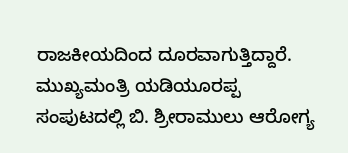ರಾಜಕೀಯದಿಂದ ದೂರವಾಗುತ್ತಿದ್ದಾರೆ.
ಮುಖ್ಯಮಂತ್ರಿ ಯಡಿಯೂರಪ್ಪ ಸಂಪುಟದಲ್ಲಿ ಬಿ. ಶ್ರೀರಾಮುಲು ಆರೋಗ್ಯ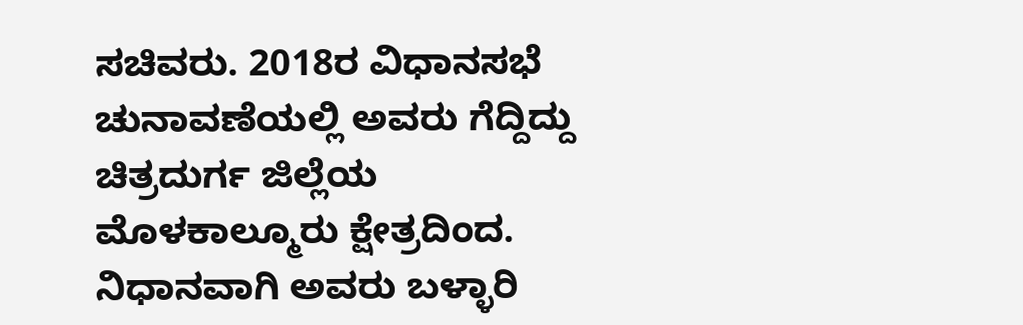ಸಚಿವರು. 2018ರ ವಿಧಾನಸಭೆ ಚುನಾವಣೆಯಲ್ಲಿ ಅವರು ಗೆದ್ದಿದ್ದು ಚಿತ್ರದುರ್ಗ ಜಿಲ್ಲೆಯ ಮೊಳಕಾಲ್ಮೂರು ಕ್ಷೇತ್ರದಿಂದ. ನಿಧಾನವಾಗಿ ಅವರು ಬಳ್ಳಾರಿ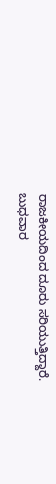ರಾಜಕೀಯದಿಂದ ದೂರು ಸರಿಯುತ್ತಿದ್ದಾರೆ.
ಬುಧವಾರ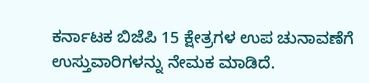ಕರ್ನಾಟಕ ಬಿಜೆಪಿ 15 ಕ್ಷೇತ್ರಗಳ ಉಪ ಚುನಾವಣೆಗೆ ಉಸ್ತುವಾರಿಗಳನ್ನು ನೇಮಕ ಮಾಡಿದೆ.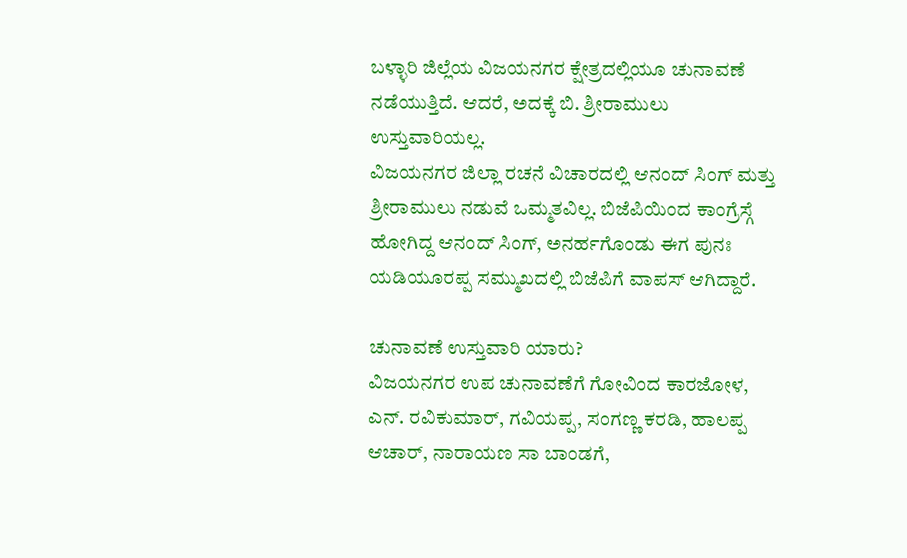ಬಳ್ಳಾರಿ ಜಿಲ್ಲೆಯ ವಿಜಯನಗರ ಕ್ಷೇತ್ರದಲ್ಲಿಯೂ ಚುನಾವಣೆ ನಡೆಯುತ್ತಿದೆ. ಆದರೆ, ಅದಕ್ಕೆ ಬಿ. ಶ್ರೀರಾಮುಲು ಉಸ್ತುವಾರಿಯಲ್ಲ.
ವಿಜಯನಗರ ಜಿಲ್ಲಾ ರಚನೆ ವಿಚಾರದಲ್ಲಿ ಆನಂದ್ ಸಿಂಗ್ ಮತ್ತು ಶ್ರೀರಾಮುಲು ನಡುವೆ ಒಮ್ಮತವಿಲ್ಲ. ಬಿಜೆಪಿಯಿಂದ ಕಾಂಗ್ರೆಸ್ಗೆ ಹೋಗಿದ್ದ ಆನಂದ್ ಸಿಂಗ್, ಅನರ್ಹಗೊಂಡು ಈಗ ಪುನಃ ಯಡಿಯೂರಪ್ಪ ಸಮ್ಮುಖದಲ್ಲಿ ಬಿಜೆಪಿಗೆ ವಾಪಸ್ ಆಗಿದ್ದಾರೆ.

ಚುನಾವಣೆ ಉಸ್ತುವಾರಿ ಯಾರು?
ವಿಜಯನಗರ ಉಪ ಚುನಾವಣೆಗೆ ಗೋವಿಂದ ಕಾರಜೋಳ, ಎನ್. ರವಿಕುಮಾರ್, ಗವಿಯಪ್ಪ, ಸಂಗಣ್ಣ ಕರಡಿ, ಹಾಲಪ್ಪ ಆಚಾರ್, ನಾರಾಯಣ ಸಾ ಬಾಂಡಗೆ,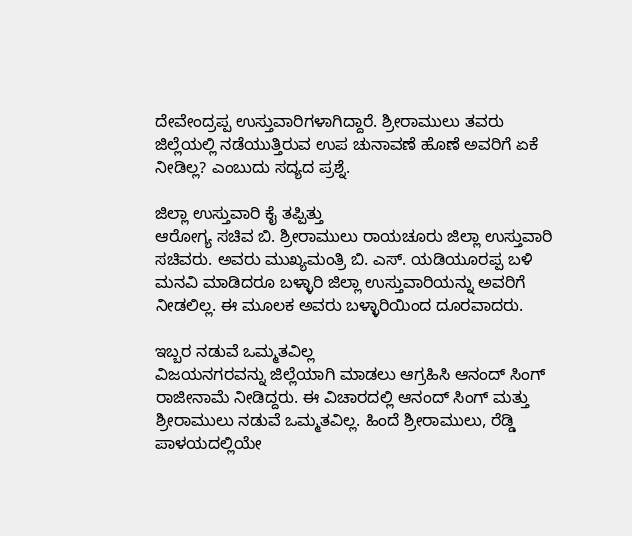ದೇವೇಂದ್ರಪ್ಪ ಉಸ್ತುವಾರಿಗಳಾಗಿದ್ದಾರೆ. ಶ್ರೀರಾಮುಲು ತವರು ಜಿಲ್ಲೆಯಲ್ಲಿ ನಡೆಯುತ್ತಿರುವ ಉಪ ಚುನಾವಣೆ ಹೊಣೆ ಅವರಿಗೆ ಏಕೆ ನೀಡಿಲ್ಲ? ಎಂಬುದು ಸದ್ಯದ ಪ್ರಶ್ನೆ.

ಜಿಲ್ಲಾ ಉಸ್ತುವಾರಿ ಕೈ ತಪ್ಪಿತ್ತು
ಆರೋಗ್ಯ ಸಚಿವ ಬಿ. ಶ್ರೀರಾಮುಲು ರಾಯಚೂರು ಜಿಲ್ಲಾ ಉಸ್ತುವಾರಿ ಸಚಿವರು. ಅವರು ಮುಖ್ಯಮಂತ್ರಿ ಬಿ. ಎಸ್. ಯಡಿಯೂರಪ್ಪ ಬಳಿ ಮನವಿ ಮಾಡಿದರೂ ಬಳ್ಳಾರಿ ಜಿಲ್ಲಾ ಉಸ್ತುವಾರಿಯನ್ನು ಅವರಿಗೆ ನೀಡಲಿಲ್ಲ. ಈ ಮೂಲಕ ಅವರು ಬಳ್ಳಾರಿಯಿಂದ ದೂರವಾದರು.

ಇಬ್ಬರ ನಡುವೆ ಒಮ್ಮತವಿಲ್ಲ
ವಿಜಯನಗರವನ್ನು ಜಿಲ್ಲೆಯಾಗಿ ಮಾಡಲು ಆಗ್ರಹಿಸಿ ಆನಂದ್ ಸಿಂಗ್ ರಾಜೀನಾಮೆ ನೀಡಿದ್ದರು. ಈ ವಿಚಾರದಲ್ಲಿ ಆನಂದ್ ಸಿಂಗ್ ಮತ್ತು ಶ್ರೀರಾಮುಲು ನಡುವೆ ಒಮ್ಮತವಿಲ್ಲ. ಹಿಂದೆ ಶ್ರೀರಾಮುಲು, ರೆಡ್ಡಿ ಪಾಳಯದಲ್ಲಿಯೇ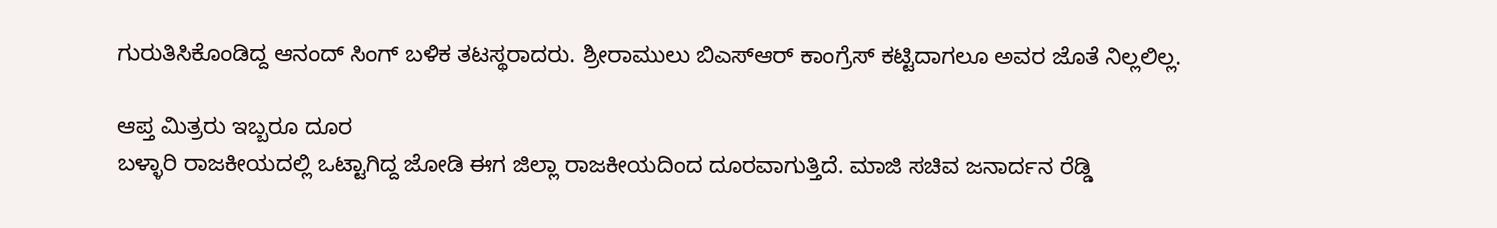ಗುರುತಿಸಿಕೊಂಡಿದ್ದ ಆನಂದ್ ಸಿಂಗ್ ಬಳಿಕ ತಟಸ್ಥರಾದರು. ಶ್ರೀರಾಮುಲು ಬಿಎಸ್ಆರ್ ಕಾಂಗ್ರೆಸ್ ಕಟ್ಟಿದಾಗಲೂ ಅವರ ಜೊತೆ ನಿಲ್ಲಲಿಲ್ಲ.

ಆಪ್ತ ಮಿತ್ರರು ಇಬ್ಬರೂ ದೂರ
ಬಳ್ಳಾರಿ ರಾಜಕೀಯದಲ್ಲಿ ಒಟ್ಟಾಗಿದ್ದ ಜೋಡಿ ಈಗ ಜಿಲ್ಲಾ ರಾಜಕೀಯದಿಂದ ದೂರವಾಗುತ್ತಿದೆ. ಮಾಜಿ ಸಚಿವ ಜನಾರ್ದನ ರೆಡ್ಡಿ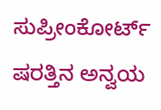ಸುಪ್ರೀಂಕೋರ್ಟ್ ಷರತ್ತಿನ ಅನ್ವಯ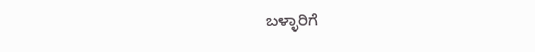ಬಳ್ಳಾರಿಗೆ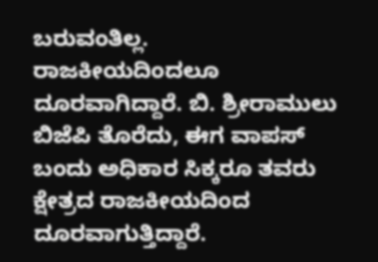ಬರುವಂತಿಲ್ಲ. ರಾಜಕೀಯದಿಂದಲೂ ದೂರವಾಗಿದ್ದಾರೆ. ಬಿ. ಶ್ರೀರಾಮುಲು ಬಿಜೆಪಿ ತೊರೆದು, ಈಗ ವಾಪಸ್ ಬಂದು ಅಧಿಕಾರ ಸಿಕ್ಕರೂ ತವರು ಕ್ಷೇತ್ರದ ರಾಜಕೀಯದಿಂದ ದೂರವಾಗುತ್ತಿದ್ದಾರೆ.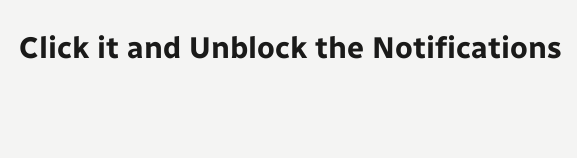Click it and Unblock the Notifications